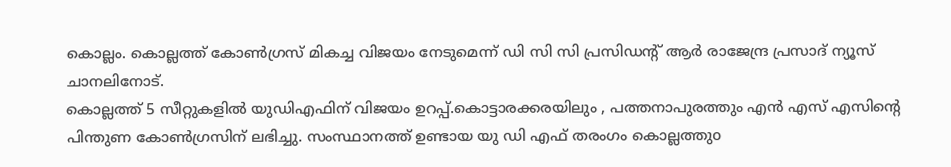കൊല്ലം. കൊല്ലത്ത് കോൺഗ്രസ് മികച്ച വിജയം നേടുമെന്ന് ഡി സി സി പ്രസിഡൻ്റ് ആർ രാജേന്ദ്ര പ്രസാദ് ന്യൂസ് ചാനലിനോട്.
കൊല്ലത്ത് 5 സീറ്റുകളിൽ യുഡിഎഫിന് വിജയം ഉറപ്പ്.കൊട്ടാരക്കരയിലും , പത്തനാപുരത്തും എൻ എസ് എസിൻ്റെ പിന്തുണ കോൺഗ്രസിന് ലഭിച്ചു. സംസ്ഥാനത്ത് ഉണ്ടായ യു ഡി എഫ് തരംഗം കൊല്ലത്തുo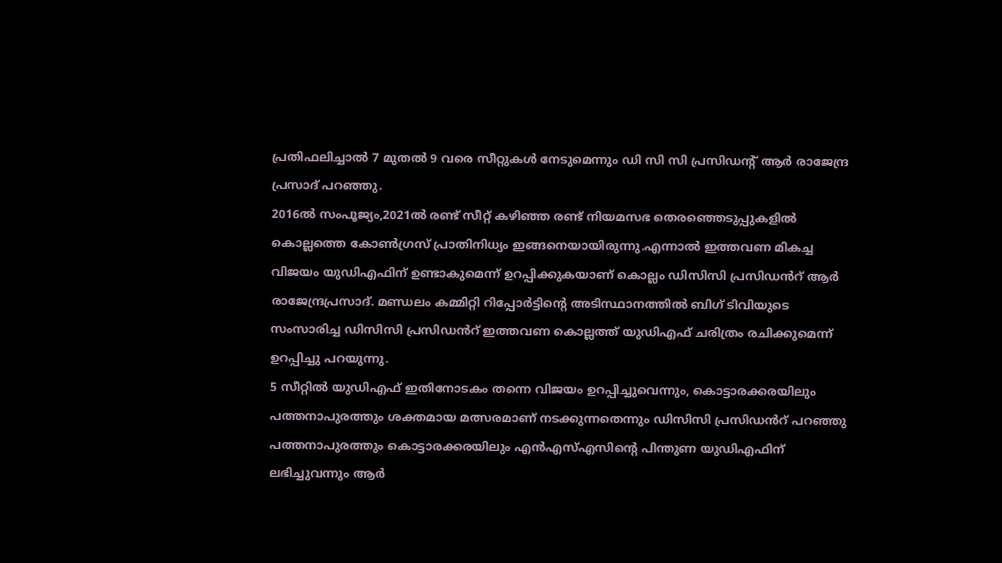പ്രതിഫലിച്ചാൽ 7 മുതൽ 9 വരെ സീറ്റുകൾ നേടുമെന്നും ഡി സി സി പ്രസിഡൻ്റ് ആർ രാജേന്ദ്ര പ്രസാദ് പറഞ്ഞു.
2016ൽ സംപൂജ്യം,2021ൽ രണ്ട് സീറ്റ് കഴിഞ്ഞ രണ്ട് നിയമസഭ തെരഞ്ഞെടുപ്പുകളിൽ കൊല്ലത്തെ കോൺഗ്രസ് പ്രാതിനിധ്യം ഇങ്ങനെയായിരുന്നു.എന്നാൽ ഇത്തവണ മികച്ച വിജയം യുഡിഎഫിന് ഉണ്ടാകുമെന്ന് ഉറപ്പിക്കുകയാണ് കൊല്ലം ഡിസിസി പ്രസിഡൻറ് ആർ രാജേന്ദ്രപ്രസാദ്. മണ്ഡലം കമ്മിറ്റി റിപ്പോർട്ടിന്റെ അടിസ്ഥാനത്തിൽ ബിഗ് ടിവിയുടെ സംസാരിച്ച ഡിസിസി പ്രസിഡൻറ് ഇത്തവണ കൊല്ലത്ത് യുഡിഎഫ് ചരിത്രം രചിക്കുമെന്ന് ഉറപ്പിച്ചു പറയുന്നു.
5 സീറ്റിൽ യുഡിഎഫ് ഇതിനോടകം തന്നെ വിജയം ഉറപ്പിച്ചുവെന്നും, കൊട്ടാരക്കരയിലും പത്തനാപുരത്തും ശക്തമായ മത്സരമാണ് നടക്കുന്നതെന്നും ഡിസിസി പ്രസിഡൻറ് പറഞ്ഞു
പത്തനാപുരത്തും കൊട്ടാരക്കരയിലും എൻഎസ്എസിന്റെ പിന്തുണ യുഡിഎഫിന് ലഭിച്ചുവന്നും ആർ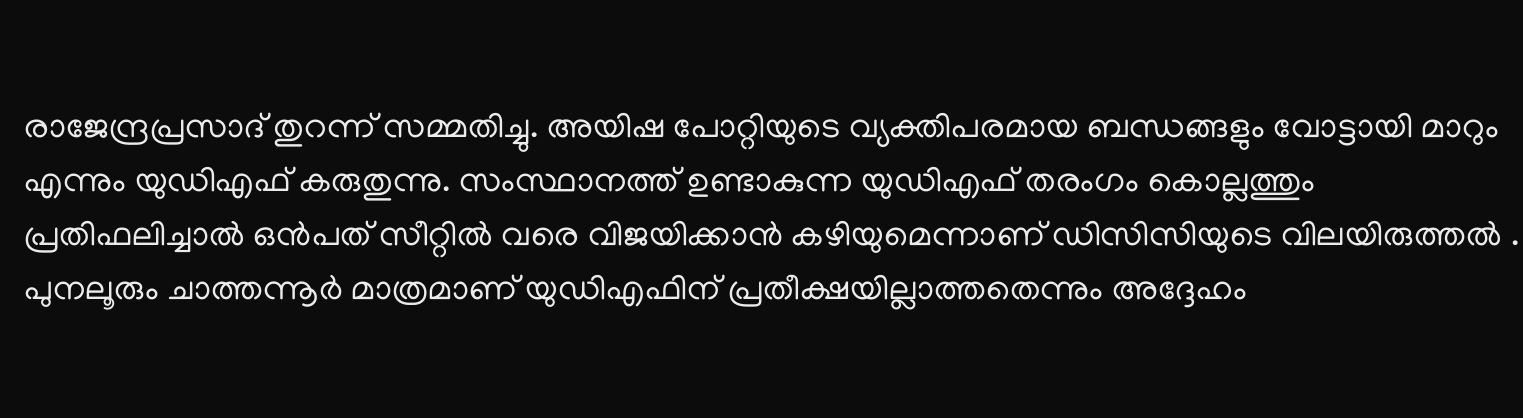രാജേന്ദ്രപ്രസാദ് തുറന്ന് സമ്മതിച്ചു. അയിഷ പോറ്റിയുടെ വ്യക്തിപരമായ ബന്ധങ്ങളും വോട്ടായി മാറും എന്നും യുഡിഎഫ് കരുതുന്നു. സംസ്ഥാനത്ത് ഉണ്ടാകുന്ന യുഡിഎഫ് തരംഗം കൊല്ലത്തും പ്രതിഫലിച്ചാൽ ഒൻപത് സീറ്റിൽ വരെ വിജയിക്കാൻ കഴിയുമെന്നാണ് ഡിസിസിയുടെ വിലയിരുത്തൽ .
പുനലൂരും ചാത്തന്നൂർ മാത്രമാണ് യുഡിഎഫിന് പ്രതീക്ഷയില്ലാത്തതെന്നും അദ്ദേഹം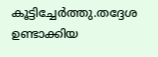കൂട്ടിച്ചേർത്തു.തദ്ദേശ ഉണ്ടാക്കിയ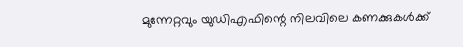മുന്നേറ്റവും യുഡിഎഫിന്റെ നിലവിലെ കണക്കുകൾക്ക്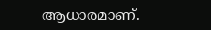ആധാരമാണ്.